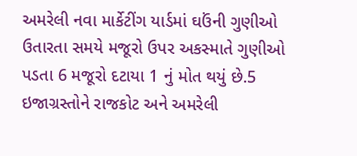અમરેલી નવા માર્કેટીંગ યાર્ડમાં ઘઉંની ગુણીઓ ઉતારતા સમયે મજૂરો ઉપર અકસ્માતે ગુણીઓ પડતા 6 મજૂરો દટાયા 1 નું મોત થયું છે.5 ઇજાગ્રસ્તોને રાજકોટ અને અમરેલી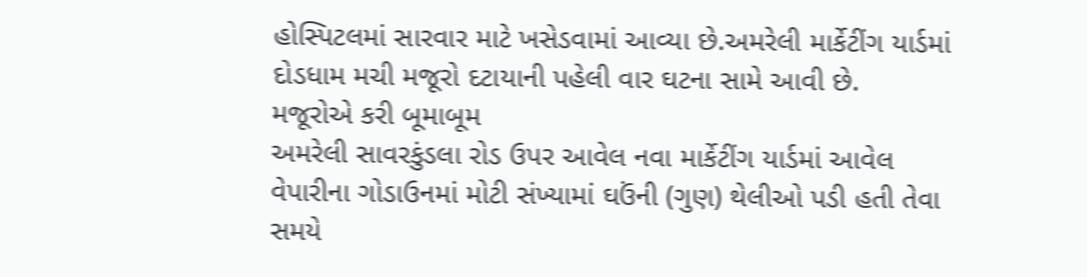હોસ્પિટલમાં સારવાર માટે ખસેડવામાં આવ્યા છે.અમરેલી માર્કેટીંગ યાર્ડમાં દોડધામ મચી મજૂરો દટાયાની પહેલી વાર ઘટના સામે આવી છે.
મજૂરોએ કરી બૂમાબૂમ
અમરેલી સાવરકુંડલા રોડ ઉપર આવેલ નવા માર્કેટીંગ યાર્ડમાં આવેલ વેપારીના ગોડાઉનમાં મોટી સંખ્યામાં ઘઉંની (ગુણ) થેલીઓ પડી હતી તેવા સમયે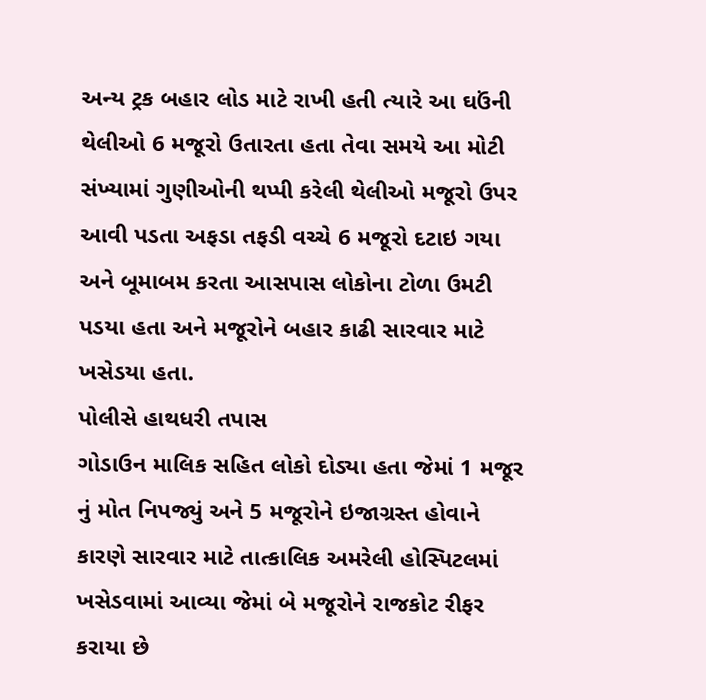અન્ય ટ્રક બહાર લોડ માટે રાખી હતી ત્યારે આ ઘઉંની થેલીઓ 6 મજૂરો ઉતારતા હતા તેવા સમયે આ મોટી સંખ્યામાં ગુણીઓની થપ્પી કરેલી થેલીઓ મજૂરો ઉપર આવી પડતા અફડા તફડી વચ્ચે 6 મજૂરો દટાઇ ગયા અને બૂમાબમ કરતા આસપાસ લોકોના ટોળા ઉમટી પડયા હતા અને મજૂરોને બહાર કાઢી સારવાર માટે ખસેડયા હતા.
પોલીસે હાથધરી તપાસ
ગોડાઉન માલિક સહિત લોકો દોડ્યા હતા જેમાં 1 મજૂર નું મોત નિપજ્યું અને 5 મજૂરોને ઇજાગ્રસ્ત હોવાને કારણે સારવાર માટે તાત્કાલિક અમરેલી હોસ્પિટલમાં ખસેડવામાં આવ્યા જેમાં બે મજૂરોને રાજકોટ રીફર કરાયા છે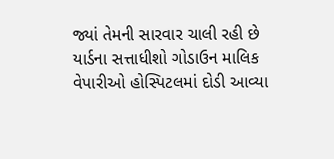જ્યાં તેમની સારવાર ચાલી રહી છે યાર્ડના સત્તાધીશો ગોડાઉન માલિક વેપારીઓ હોસ્પિટલમાં દોડી આવ્યા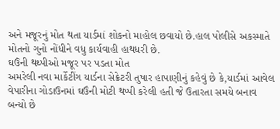અને મજૂરનું મોત થતા યાર્ડમાં શોકનો માહોલ છવાયો છે.હાલ પોલીસે અકસ્માતે મોતનો ગુનો નોંધીને વધુ કાર્યવાહી હાથધરી છે.
ઘઉંની થથ્પીઓ મજૂર પર પડતા મોત
અમરેલી નવા માર્કેટીંગ યાર્ડના સેક્રેટરી તુષાર હાપાણીનું કહેવું છે કે,યાર્ડમાં આવેલ વેપારીના ગોડાઉનમાં ઘઉંની મોટી થપ્પી કરેલી હતી જે ઉતારતા સમયે બનાવ બન્યો છે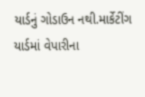યાર્ડનું ગોડાઉન નથી.માર્કેટીંગ યાર્ડમાં વેપારીના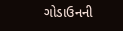ગોડાઉનની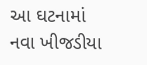આ ઘટનામાં નવા ખીજડીયા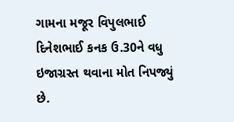ગામના મજૂર વિપુલભાઈ દિનેશભાઈ કનક ઉ.30ને વધુ ઇજાગ્રસ્ત થવાના મોત નિપજ્યું છે.